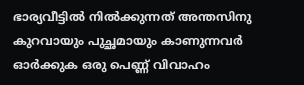ഭാര്യവീട്ടിൽ നിൽക്കുന്നത് അന്തസിനു കുറവായും പുച്ഛമായും കാണുന്നവർ ഓർക്കുക ഒരു പെണ്ണ് വിവാഹം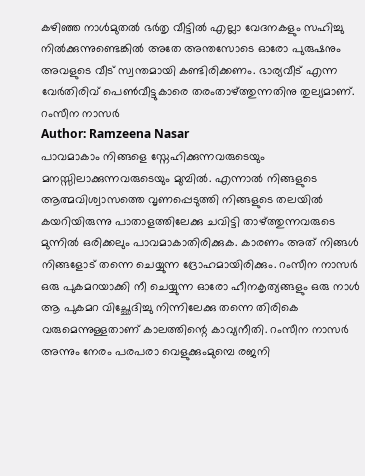കഴിഞ്ഞ നാൾമുതൽ ഭർതൃ വീട്ടിൽ എല്ലാ വേദനകളും സഹിച്ചു നിൽക്കുന്നുണ്ടെങ്കിൽ അതേ അന്തസോടെ ഓരോ പുരുഷനും അവളുടെ വീട് സ്വന്തമായി കണ്ടിരിക്കണം. ഭാര്യവീട് എന്ന വേർതിരിവ് പെൺവീട്ടുകാരെ തരംതാഴ്ത്തുന്നതിനു തുല്യമാണ്. റംസീന നാസർ
Author: Ramzeena Nasar
പാവമാകാം നിങ്ങളെ സ്നേഹിക്കുന്നവരുടെയും മനസ്സിലാക്കുന്നവരുടെയും മുമ്പിൽ. എന്നാൽ നിങ്ങളുടെ ആത്മവിശ്വാസത്തെ വൃണപ്പെടുത്തി നിങ്ങളുടെ തലയിൽ കയറിയിരുന്നു പാതാളത്തിലേക്കു ചവിട്ടി താഴ്ത്തുന്നവരുടെ മുന്നിൽ ഒരിക്കലും പാവമാകാതിരിക്കുക. കാരണം അത് നിങ്ങൾ നിങ്ങളോട് തന്നെ ചെയ്യുന്ന ദ്രോഹമായിരിക്കും. റംസീന നാസർ
ഒരു പുകമറയാക്കി നീ ചെയ്യുന്ന ഓരോ ഹീനകൃത്യങ്ങളും ഒരു നാൾ ആ പുകമറ വിച്ഛേദിച്ചു നിന്നിലേക്കു തന്നെ തിരികെ വരുമെന്നുള്ളതാണ് കാലത്തിന്റെ കാവ്യനീതി. റംസീന നാസർ
അന്നും നേരം പരപരാ വെളുക്കുംമുമ്പെ രജനി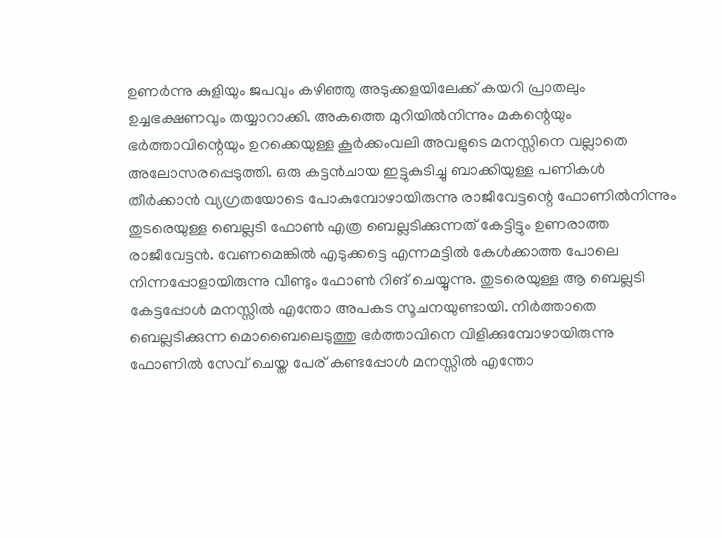ഉണർന്നു കുളിയും ജപവും കഴിഞ്ഞു അടുക്കളയിലേക്ക് കയറി പ്രാതലും ഉച്ചഭക്ഷണവും തയ്യാറാക്കി. അകത്തെ മുറിയിൽനിന്നും മകന്റെയും ഭർത്താവിന്റെയും ഉറക്കെയുള്ള കൂർക്കംവലി അവളുടെ മനസ്സിനെ വല്ലാതെ അലോസരപ്പെടുത്തി. ഒരു കട്ടൻചായ ഇട്ടുകുടിച്ചു ബാക്കിയുള്ള പണികൾ തീർക്കാൻ വ്യഗ്രതയോടെ പോകുമ്പോഴായിരുന്നു രാജീവേട്ടന്റെ ഫോണിൽനിന്നും തുടരെയുള്ള ബെല്ലടി ഫോൺ എത്ര ബെല്ലടിക്കുന്നത് കേട്ടിട്ടും ഉണരാത്ത രാജീവേട്ടൻ. വേണമെങ്കിൽ എടുക്കട്ടെ എന്നമട്ടിൽ കേൾക്കാത്ത പോലെ നിന്നപ്പോളായിരുന്നു വീണ്ടും ഫോൺ റിങ് ചെയ്യുന്നു. തുടരെയുള്ള ആ ബെല്ലടി കേട്ടപ്പോൾ മനസ്സിൽ എന്തോ അപകട സൂചനയുണ്ടായി. നിർത്താതെ ബെല്ലടിക്കുന്ന മൊബൈലെടുത്തു ഭർത്താവിനെ വിളിക്കുമ്പോഴായിരുന്നു ഫോണിൽ സേവ് ചെയ്ത പേര് കണ്ടപ്പോൾ മനസ്സിൽ എന്തോ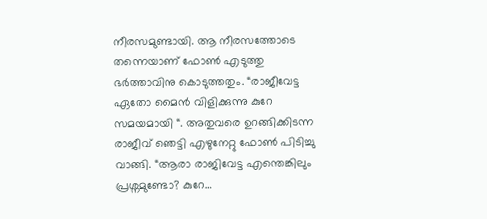നീരസമുണ്ടായി. ആ നീരസത്തോടെ തന്നെയാണ് ഫോൺ എടുത്തു ഭർത്താവിനു കൊടുത്തതും. “രാജീവേട്ട ഏതോ മൈൻ വിളിക്കുന്നു കുറേ സമയമായി “. അതുവരെ ഉറങ്ങിക്കിടന്ന രാജീവ് ഞെട്ടി എഴുനേറ്റു ഫോൺ പിടിച്ചു വാങ്ങി. “ആരാ രാജിവേട്ട എന്തെങ്കിലും പ്രശ്നമുണ്ടോ? കുറേ…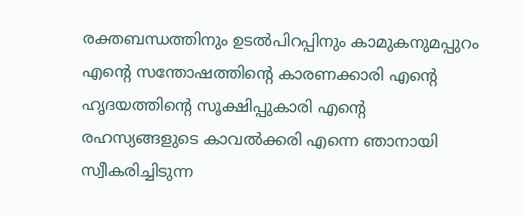രക്തബന്ധത്തിനും ഉടൽപിറപ്പിനും കാമുകനുമപ്പുറം എന്റെ സന്തോഷത്തിന്റെ കാരണക്കാരി എന്റെ ഹൃദയത്തിന്റെ സൂക്ഷിപ്പുകാരി എന്റെ രഹസ്യങ്ങളുടെ കാവൽക്കരി എന്നെ ഞാനായി സ്വീകരിച്ചിടുന്ന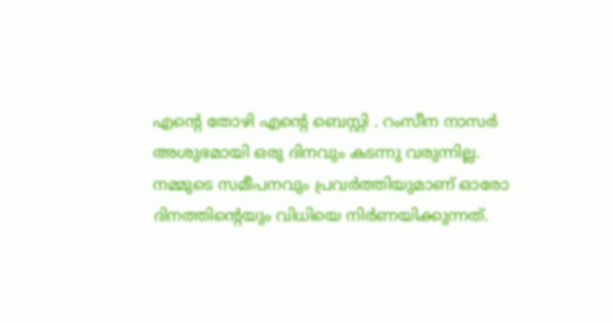എന്റെ തോഴി എന്റെ ബെസ്റ്റി . റംസീന നാസർ
അശുഭമായി ഒരു ദിനവും കടന്നു വരുന്നില്ല. നമ്മുടെ സമീപനവും പ്രവർത്തിയുമാണ് ഓരോ ദിനത്തിന്റെയും വിധിയെ നിർണയിക്കുന്നത്.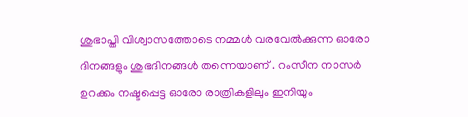ശുഭാപ്തി വിശ്വാസത്തോടെ നമ്മൾ വരവേൽക്കുന്ന ഓരോ ദിനങ്ങളും ശുഭദിനങ്ങൾ തന്നെയാണ് . റംസീന നാസർ
ഉറക്കം നഷ്ടപ്പെട്ട ഓരോ രാത്രികളിലും ഇനിയും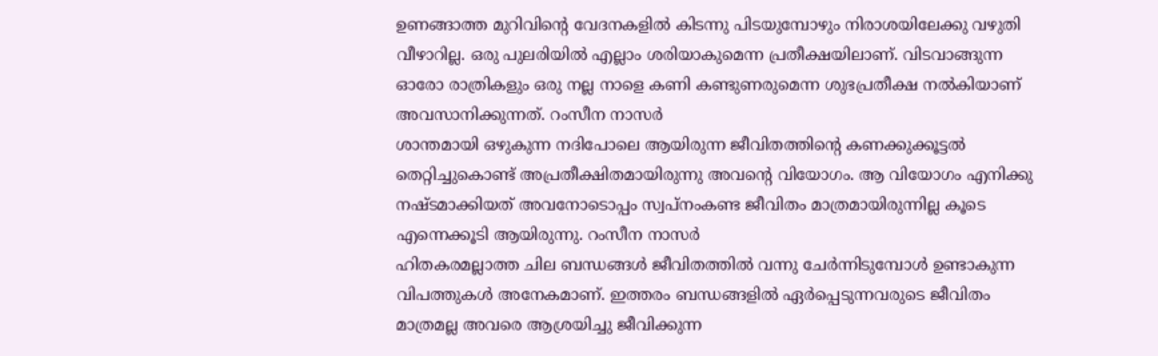ഉണങ്ങാത്ത മുറിവിന്റെ വേദനകളിൽ കിടന്നു പിടയുമ്പോഴും നിരാശയിലേക്കു വഴുതി വീഴാറില്ല. ഒരു പുലരിയിൽ എല്ലാം ശരിയാകുമെന്ന പ്രതീക്ഷയിലാണ്. വിടവാങ്ങുന്ന ഓരോ രാത്രികളും ഒരു നല്ല നാളെ കണി കണ്ടുണരുമെന്ന ശുഭപ്രതീക്ഷ നൽകിയാണ് അവസാനിക്കുന്നത്. റംസീന നാസർ
ശാന്തമായി ഒഴുകുന്ന നദിപോലെ ആയിരുന്ന ജീവിതത്തിന്റെ കണക്കുക്കൂട്ടൽ തെറ്റിച്ചുകൊണ്ട് അപ്രതീക്ഷിതമായിരുന്നു അവന്റെ വിയോഗം. ആ വിയോഗം എനിക്കു നഷ്ടമാക്കിയത് അവനോടൊപ്പം സ്വപ്നംകണ്ട ജീവിതം മാത്രമായിരുന്നില്ല കൂടെ എന്നെക്കൂടി ആയിരുന്നു. റംസീന നാസർ
ഹിതകരമല്ലാത്ത ചില ബന്ധങ്ങൾ ജീവിതത്തിൽ വന്നു ചേർന്നിടുമ്പോൾ ഉണ്ടാകുന്ന വിപത്തുകൾ അനേകമാണ്. ഇത്തരം ബന്ധങ്ങളിൽ ഏർപ്പെടുന്നവരുടെ ജീവിതം മാത്രമല്ല അവരെ ആശ്രയിച്ചു ജീവിക്കുന്ന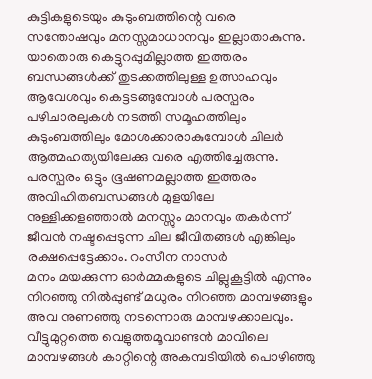കുട്ടികളുടെയും കുടുംബത്തിന്റെ വരെ സന്തോഷവും മനസ്സമാധാനവും ഇല്ലാതാകുന്നു. യാതൊരു കെട്ടുറപ്പുമില്ലാത്ത ഇത്തരം ബന്ധങ്ങൾക്ക് തുടക്കത്തിലുള്ള ഉത്സാഹവും ആവേശവും കെട്ടടങ്ങുമ്പോൾ പരസ്പരം പഴിചാരലുകൾ നടത്തി സമൂഹത്തിലും കുടുംബത്തിലും മോശക്കാരാകുമ്പോൾ ചിലർ ആത്മഹത്യയിലേക്കു വരെ എത്തിച്ചേരുന്നു. പരസ്പരം ഒട്ടും ഭൂഷണമല്ലാത്ത ഇത്തരം അവിഹിതബന്ധങ്ങൾ മുളയിലേ നുള്ളിക്കളഞ്ഞാൽ മനസ്സും മാനവും തകർന്ന് ജീവൻ നഷ്ടപ്പെടുന്ന ചില ജീവിതങ്ങൾ എങ്കിലും രക്ഷപ്പെട്ടേക്കാം. റംസീന നാസർ
മനം മയക്കുന്ന ഓർമ്മകളുടെ ചില്ലുകൂട്ടിൽ എന്നും നിറഞ്ഞു നിൽപ്പുണ്ട് മധുരം നിറഞ്ഞ മാമ്പഴങ്ങളും അവ നുണഞ്ഞു നടന്നൊരു മാമ്പഴക്കാലവും. വീട്ടുമുറ്റത്തെ വെളുത്തമൂവാണ്ടൻ മാവിലെ മാമ്പഴങ്ങൾ കാറ്റിന്റെ അകമ്പടിയിൽ പൊഴിഞ്ഞു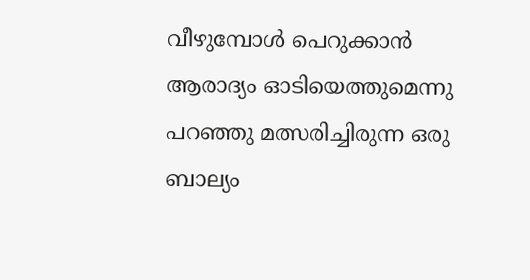വീഴുമ്പോൾ പെറുക്കാൻ ആരാദ്യം ഓടിയെത്തുമെന്നു പറഞ്ഞു മത്സരിച്ചിരുന്ന ഒരു ബാല്യം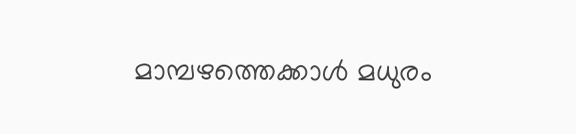മാമ്പഴത്തെക്കാൾ മധുരം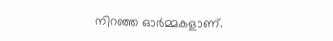നിറഞ്ഞ ഓർമ്മകളാണ്.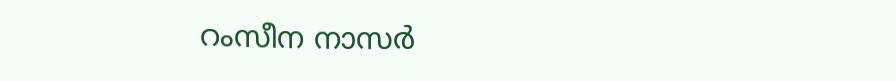റംസീന നാസർ